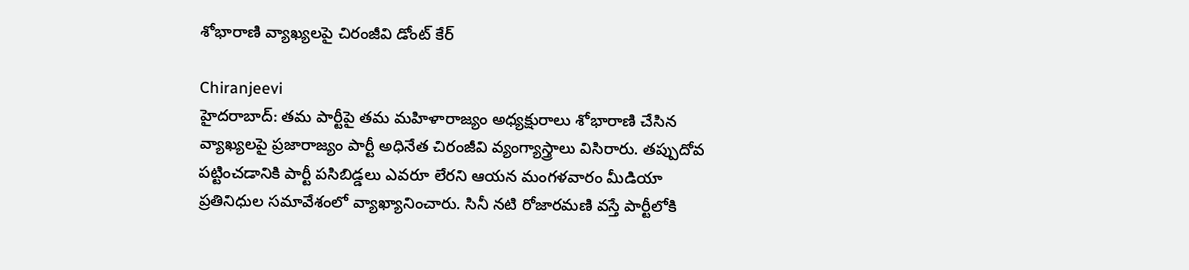శోభారాణి వ్యాఖ్యలపై చిరంజీవి డోంట్ కేర్

Chiranjeevi
హైదరాబాద్: తమ పార్టీపై తమ మహిళారాజ్యం అధ్యక్షురాలు శోభారాణి చేసిన వ్యాఖ్యలపై ప్రజారాజ్యం పార్టీ అధినేత చిరంజీవి వ్యంగ్యాస్త్రాలు విసిరారు. తప్పుదోవ పట్టించడానికి పార్టీ పసిబిడ్డలు ఎవరూ లేరని ఆయన మంగళవారం మీడియా ప్రతినిధుల సమావేశంలో వ్యాఖ్యానించారు. సినీ నటి రోజారమణి వస్తే పార్టీలోకి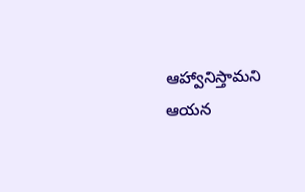ఆహ్వానిస్తామని ఆయన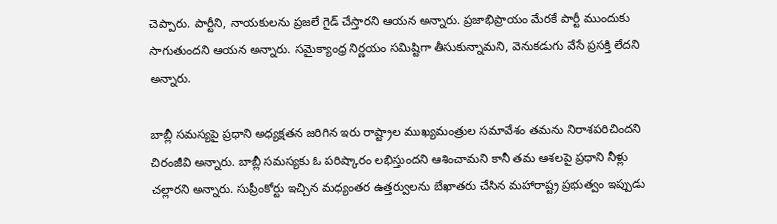చెప్పారు. పార్టీని, నాయకులను ప్రజలే గైడ్ చేస్తారని ఆయన అన్నారు. ప్రజాభిప్రాయం మేరకే పార్టీ ముందుకు సాగుతుందని ఆయన అన్నారు. సమైక్యాంధ్ర నిర్ణయం సమిష్టిగా తీసుకున్నామని, వెనుకడుగు వేసే ప్రసక్తి లేదని అన్నారు.

బాబ్లీ సమస్యపై ప్రధాని అధ్యక్షతన జరిగిన ఇరు రాష్ట్రాల ముఖ్యమంత్రుల సమావేశం తమను నిరాశపరిచిందని చిరంజీవి అన్నారు. బాబ్లీ సమస్యకు ఓ పరిష్కారం లభిస్తుందని ఆశించామని కానీ తమ ఆశలపై ప్రధాని నీళ్లు చల్లారని అన్నారు. సుప్రీంకోర్టు ఇచ్చిన మధ్యంతర ఉత్తర్వులను బేఖాతరు చేసిన మహారాష్ట్ర ప్రభుత్వం ఇప్పుడు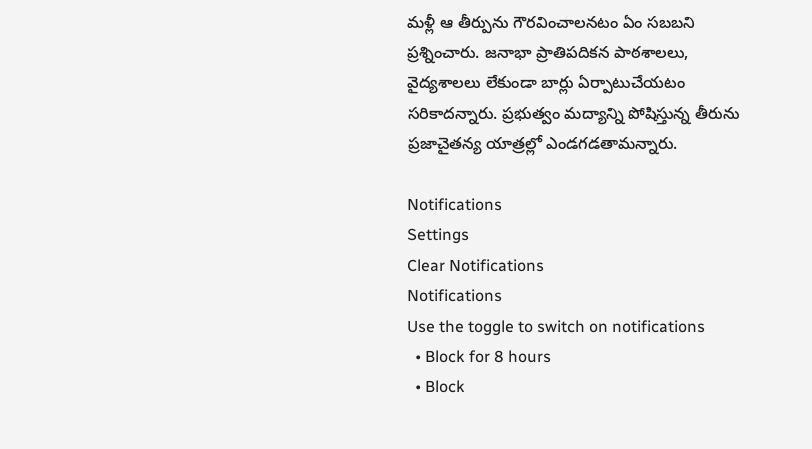మళ్లీ ఆ తీర్పును గౌరవించాలనటం ఏం సబబని ప్రశ్నించారు. జనాభా ప్రాతిపదికన పాఠశాలలు, వైద్యశాలలు లేకుండా బార్లు ఏర్పాటుచేయటం సరికాదన్నారు. ప్రభుత్వం మద్యాన్ని పోషిస్తున్న తీరును ప్రజాచైతన్య యాత్రల్లో ఎండగడతామన్నారు.

Notifications
Settings
Clear Notifications
Notifications
Use the toggle to switch on notifications
  • Block for 8 hours
  • Block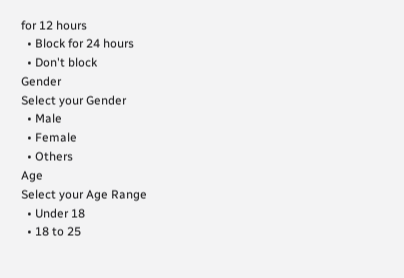for 12 hours
  • Block for 24 hours
  • Don't block
Gender
Select your Gender
  • Male
  • Female
  • Others
Age
Select your Age Range
  • Under 18
  • 18 to 25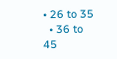• 26 to 35
  • 36 to 45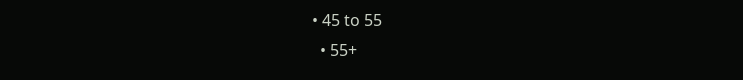• 45 to 55
  • 55+